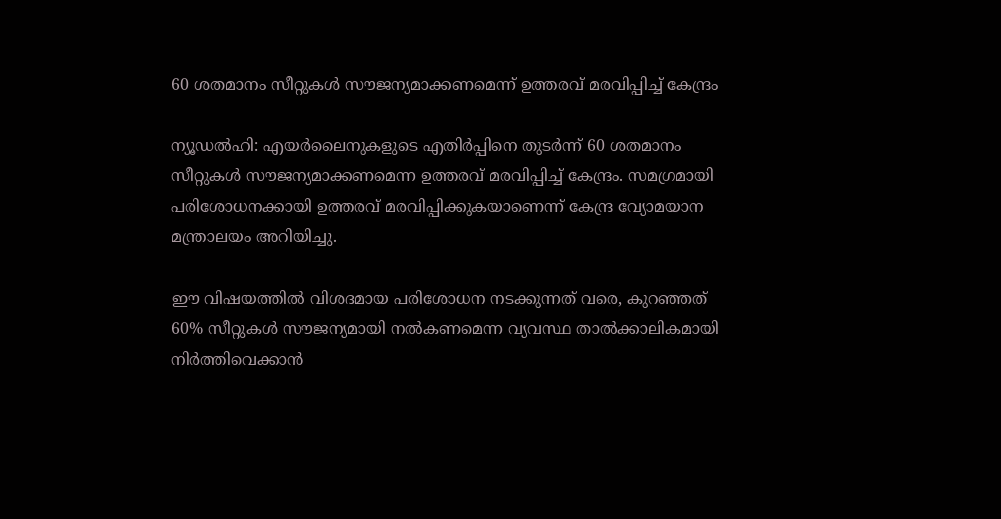60 ശതമാനം സീറ്റുകള്‍ സൗജന്യമാക്കണമെന്ന് ഉത്തരവ് മരവിപ്പിച്ച് കേന്ദ്രം

ന്യൂഡല്‍ഹി: എയര്‍ലൈനുകളുടെ എതിര്‍പ്പിനെ തുടര്‍ന്ന് 60 ശതമാനം സീറ്റുകള്‍ സൗജന്യമാക്കണമെന്ന ഉത്തരവ് മരവിപ്പിച്ച് കേന്ദ്രം. സമഗ്രമായി പരിശോധനക്കായി ഉത്തരവ് മരവിപ്പിക്കുകയാണെന്ന് കേന്ദ്ര വ്യോമയാന മന്ത്രാലയം അറിയിച്ചു.

ഈ വിഷയത്തില്‍ വിശദമായ പരിശോധന നടക്കുന്നത് വരെ, കുറഞ്ഞത് 60% സീറ്റുകള്‍ സൗജന്യമായി നല്‍കണമെന്ന വ്യവസ്ഥ താല്‍ക്കാലികമായി നിര്‍ത്തിവെക്കാന്‍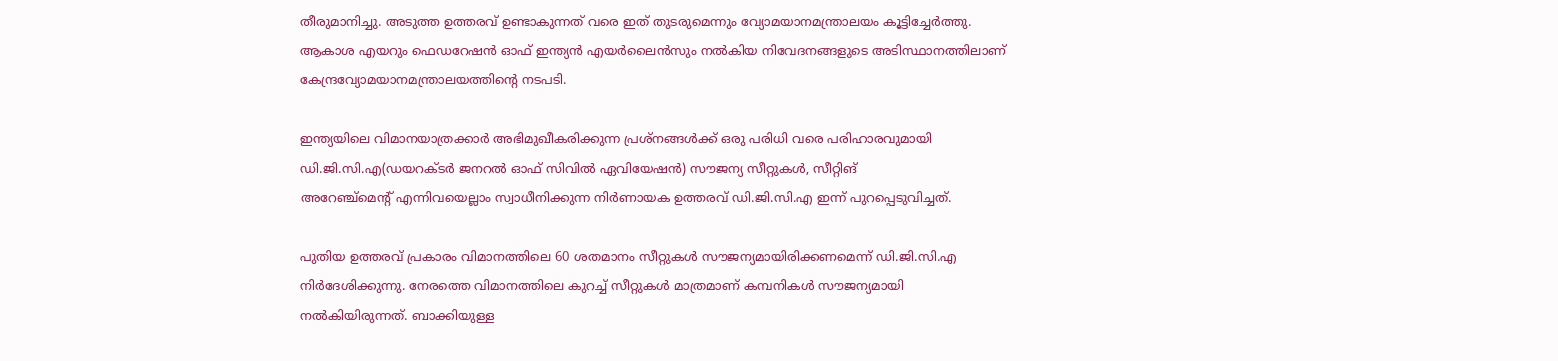തീരുമാനിച്ചു. അടുത്ത ഉത്തരവ് ഉണ്ടാകുന്നത് വരെ ഇത് തുടരുമെന്നും വ്യോമയാനമന്ത്രാലയം കൂട്ടിച്ചേര്‍ത്തു. ആകാശ എയറും ഫെഡറേഷന്‍ ഓഫ് ഇന്ത്യന്‍ എയര്‍ലൈന്‍സും നല്‍കിയ നിവേദനങ്ങളുടെ അടിസ്ഥാനത്തിലാണ് കേന്ദ്രവ്യോമയാനമന്ത്രാലയത്തിന്റെ നടപടി.

ഇന്ത്യയിലെ വിമാനയാത്രക്കാര്‍ അഭിമുഖീകരിക്കുന്ന പ്രശ്‌നങ്ങള്‍ക്ക് ഒരു പരിധി വരെ പരിഹാരവുമായി ഡി.ജി.സി.എ(ഡയറക്ടര്‍ ജനറല്‍ ഓഫ് സിവില്‍ ഏവിയേഷന്‍) സൗജന്യ സീറ്റുകള്‍, സീറ്റിങ്
അറേഞ്ച്‌മെന്റ് എന്നിവയെല്ലാം സ്വാധീനിക്കുന്ന നിര്‍ണായക ഉത്തരവ് ഡി.ജി.സി.എ ഇന്ന് പുറപ്പെടുവിച്ചത്.

പുതിയ ഉത്തരവ് പ്രകാരം വിമാനത്തിലെ 60 ശതമാനം സീറ്റുകള്‍ സൗജന്യമായിരിക്കണമെന്ന് ഡി.ജി.സി.എ നിര്‍ദേശിക്കുന്നു. നേരത്തെ വിമാനത്തിലെ കുറച്ച് സീറ്റുകള്‍ മാത്രമാണ് കമ്പനികള്‍ സൗജന്യമായി നല്‍കിയിരുന്നത്. ബാക്കിയുള്ള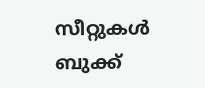സീറ്റുകള്‍ ബുക്ക്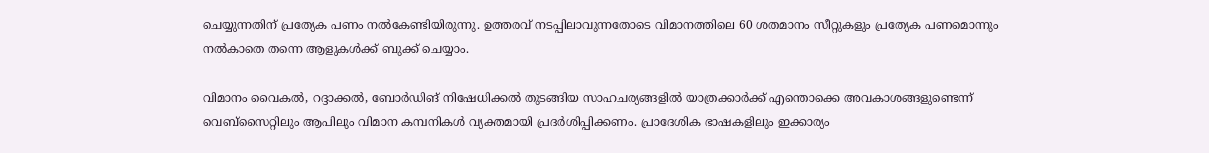ചെയ്യുന്നതിന് പ്രത്യേക പണം നല്‍കേണ്ടിയിരുന്നു. ഉത്തരവ് നടപ്പിലാവുന്നതോടെ വിമാനത്തിലെ 60 ശതമാനം സീറ്റുകളും പ്രത്യേക പണമൊന്നും നല്‍കാതെ തന്നെ ആളുകള്‍ക്ക് ബുക്ക് ചെയ്യാം.

വിമാനം വൈകല്‍, റദ്ദാക്കല്‍, ബോര്‍ഡിങ് നിഷേധിക്കല്‍ തുടങ്ങിയ സാഹചര്യങ്ങളില്‍ യാത്രക്കാര്‍ക്ക് എന്തൊക്കെ അവകാശങ്ങളുണ്ടെന്ന് വെബ്‌സൈറ്റിലും ആപിലും വിമാന കമ്പനികള്‍ വ്യക്തമായി പ്രദര്‍ശിപ്പിക്കണം. പ്രാദേശിക ഭാഷകളിലും ഇക്കാര്യം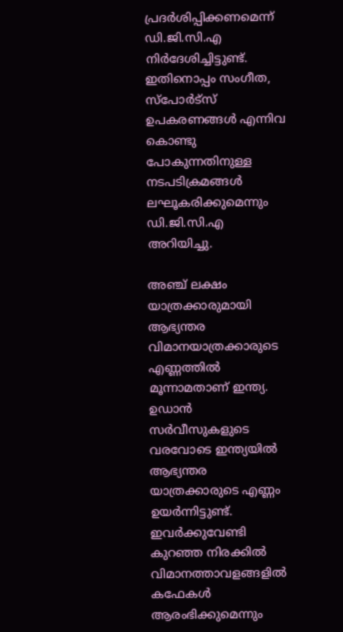പ്രദര്‍ശിപ്പിക്കണമെന്ന് ഡി.ജി.സി.എ നിര്‍ദേശിച്ചിട്ടുണ്ട്. ഇതിനൊപ്പം സംഗീത, സ്‌പോര്‍ട്‌സ് ഉപകരണങ്ങള്‍ എന്നിവ കൊണ്ടു പോകുന്നതിനുള്ള നടപടിക്രമങ്ങള്‍ ലഘൂകരിക്കുമെന്നും ഡി.ജി.സി.എ അറിയിച്ചു.

അഞ്ച് ലക്ഷം യാത്രക്കാരുമായി ആഭ്യന്തര വിമാനയാത്രക്കാരുടെ എണ്ണത്തില്‍ മൂന്നാമതാണ് ഇന്ത്യ. ഉഡാന്‍ സര്‍വീസുകളുടെ വരവോടെ ഇന്ത്യയില്‍ ആഭ്യന്തര യാത്രക്കാരുടെ എണ്ണം ഉയര്‍ന്നിട്ടുണ്ട്. ഇവര്‍ക്കുവേണ്ടി കുറഞ്ഞ നിരക്കില്‍ വിമാനത്താവളങ്ങളില്‍ കഫേകള്‍ ആരംഭിക്കുമെന്നും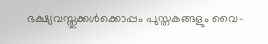ഭക്ഷ്യവസ്തുക്കള്‍ക്കൊപ്പം പുസ്തകങ്ങളും വൈ-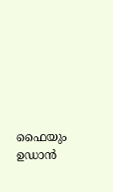ഫൈയും ഉഡാന്‍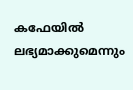കഫേയില്‍ ലഭ്യമാക്കുമെന്നും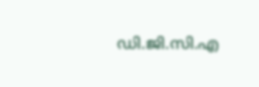ഡി.ജി.സി.എ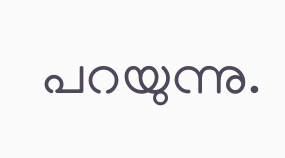പറയുന്നു.